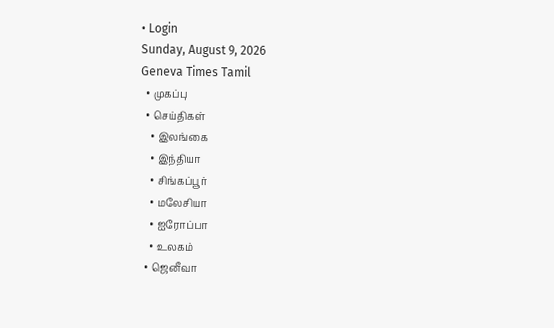• Login
Sunday, August 9, 2026
Geneva Times Tamil
  • முகப்பு
  • செய்திகள்
    • இலங்கை
    • இந்தியா
    • சிங்கப்பூர்
    • மலேசியா
    • ஐரோப்பா
    • உலகம்
  • ஜெனீவா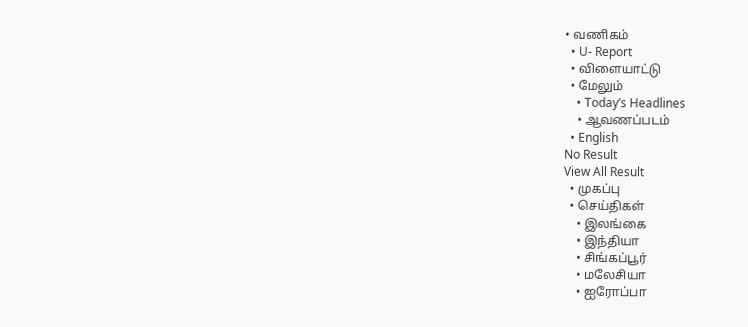• வணிகம்
  • U- Report
  • விளையாட்டு
  • மேலும்
    • Today’s Headlines
    • ஆவணப்படம்
  • English
No Result
View All Result
  • முகப்பு
  • செய்திகள்
    • இலங்கை
    • இந்தியா
    • சிங்கப்பூர்
    • மலேசியா
    • ஐரோப்பா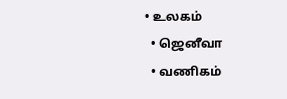• உலகம்
  • ஜெனீவா
  • வணிகம்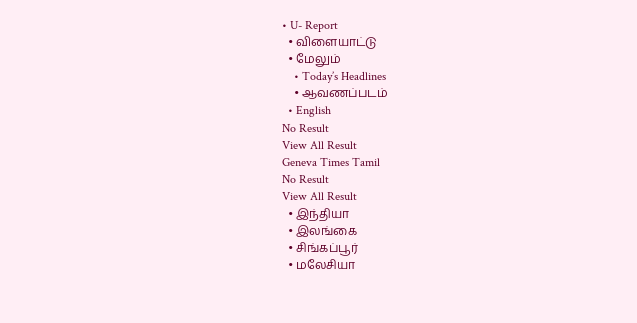• U- Report
  • விளையாட்டு
  • மேலும்
    • Today’s Headlines
    • ஆவணப்படம்
  • English
No Result
View All Result
Geneva Times Tamil
No Result
View All Result
  • இந்தியா
  • இலங்கை
  • சிங்கப்பூர்
  • மலேசியா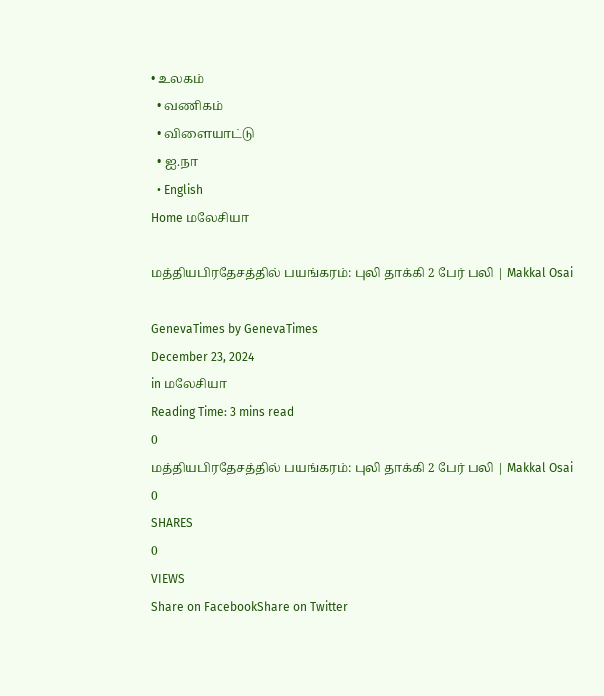• உலகம்
  • வணிகம்
  • விளையாட்டு
  • ஐ.நா
  • English
Home மலேசியா

மத்தியபிரதேசத்தில் பயங்கரம்: புலி தாக்கி 2 பேர் பலி | Makkal Osai

GenevaTimes by GenevaTimes
December 23, 2024
in மலேசியா
Reading Time: 3 mins read
0
மத்தியபிரதேசத்தில் பயங்கரம்: புலி தாக்கி 2 பேர் பலி | Makkal Osai
0
SHARES
0
VIEWS
Share on FacebookShare on Twitter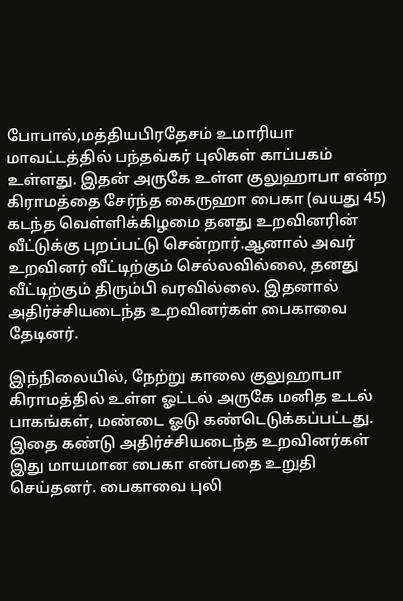போபால்,மத்தியபிரதேசம் உமாரியா மாவட்டத்தில் பந்தவ்கர் புலிகள் காப்பகம் உள்ளது. இதன் அருகே உள்ள குலுஹாபா என்ற கிராமத்தை சேர்ந்த கைருஹா பைகா (வயது 45) கடந்த வெள்ளிக்கிழமை தனது உறவினரின் வீட்டுக்கு புறப்பட்டு சென்றார்.ஆனால் அவர் உறவினர் வீட்டிற்கும் செல்லவில்லை, தனது வீட்டிற்கும் திரும்பி வரவில்லை. இதனால் அதிர்ச்சியடைந்த உறவினர்கள் பைகாவை தேடினர்.

இந்நிலையில், நேற்று காலை குலுஹாபா கிராமத்தில் உள்ள ஓட்டல் அருகே மனித உடல் பாகங்கள், மண்டை ஓடு கண்டெடுக்கப்பட்டது. இதை கண்டு அதிர்ச்சியடைந்த உறவினர்கள் இது மாயமான பைகா என்பதை உறுதி செய்தனர். பைகாவை புலி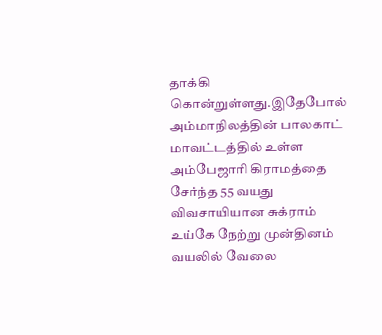தாக்கி கொன்றுள்ளது.இதேபோல் அம்மாநிலத்தின் பாலகாட் மாவட்டத்தில் உள்ள அம்பேஜாரி கிராமத்தை சேர்ந்த 55 வயது விவசாயியான சுக்ராம் உய்கே நேற்று முன்தினம் வயலில் வேலை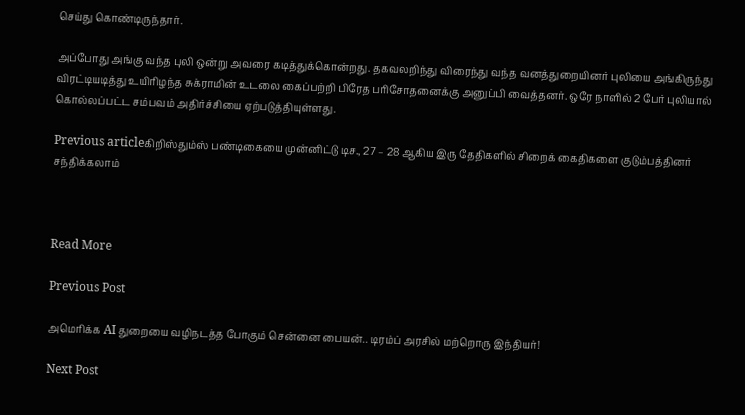செய்து கொண்டிருந்தார்.

அப்போது அங்கு வந்த புலி ஒன்று அவரை கடித்துக்கொன்றது. தகவலறிந்து விரைந்து வந்த வனத்துறையினர் புலியை அங்கிருந்து விரட்டியடித்து உயிரிழந்த சுக்ராமின் உடலை கைப்பற்றி பிரேத பரிசோதனைக்கு அனுப்பி வைத்தனர். ஒரே நாளில் 2 பேர் புலியால் கொல்லப்பட்ட சம்பவம் அதிர்ச்சியை ஏற்படுத்தியுள்ளது.

Previous articleகிறிஸ்தும்ஸ் பண்டிகையை முன்னிட்டு டிச., 27 – 28 ஆகிய இரு தேதிகளில் சிறைக் கைதிகளை குடும்பத்தினர் சந்திக்கலாம்



Read More

Previous Post

அமெரிக்க AI துறையை வழிநடத்த போகும் சென்னை பையன்.. டிரம்ப் அரசில் மற்றொரு இந்தியர்!

Next Post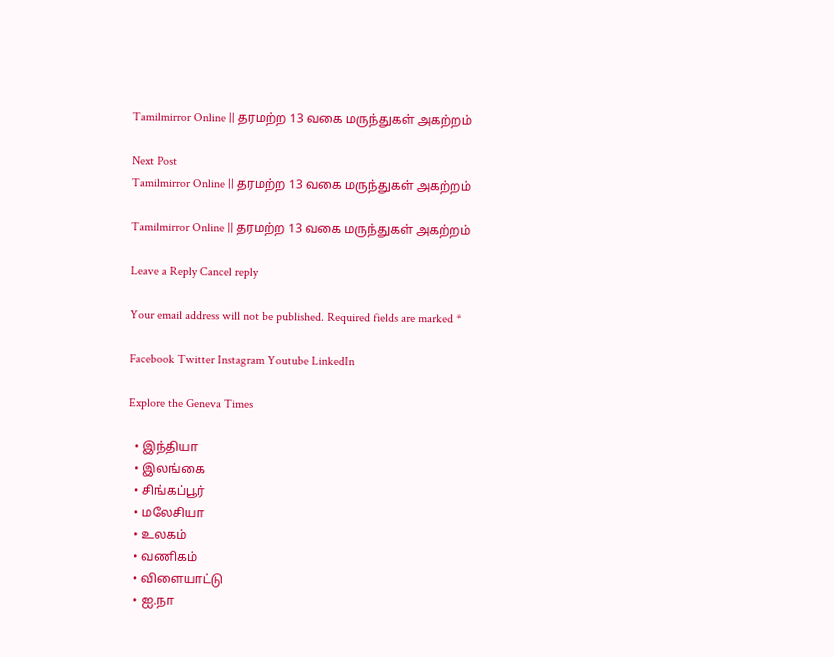Tamilmirror Online || தரமற்ற 13 வகை மருந்துகள் அகற்றம்

Next Post
Tamilmirror Online || தரமற்ற 13 வகை மருந்துகள் அகற்றம்

Tamilmirror Online || தரமற்ற 13 வகை மருந்துகள் அகற்றம்

Leave a Reply Cancel reply

Your email address will not be published. Required fields are marked *

Facebook Twitter Instagram Youtube LinkedIn

Explore the Geneva Times

  • இந்தியா
  • இலங்கை
  • சிங்கப்பூர்
  • மலேசியா
  • உலகம்
  • வணிகம்
  • விளையாட்டு
  • ஐ.நா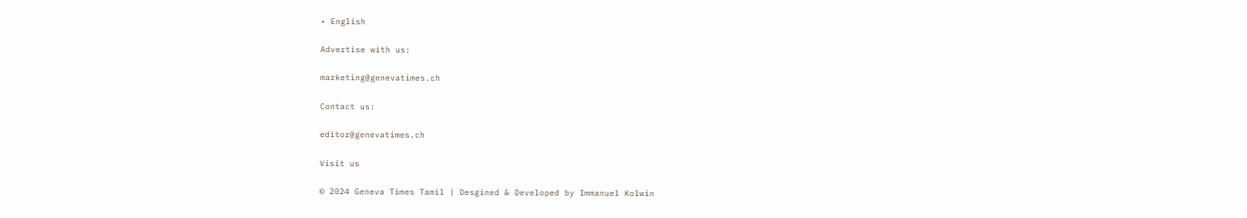• English

Advertise with us:

marketing@genevatimes.ch

Contact us:

editor@genevatimes.ch

Visit us

© 2024 Geneva Times Tamil | Desgined & Developed by Immanuel Kolwin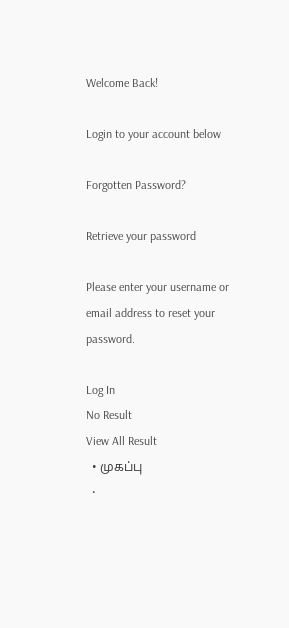Welcome Back!

Login to your account below

Forgotten Password?

Retrieve your password

Please enter your username or email address to reset your password.

Log In
No Result
View All Result
  • முகப்பு
  •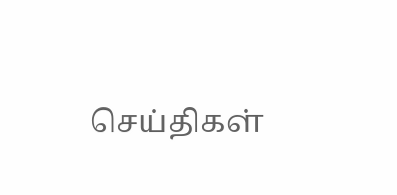செய்திகள்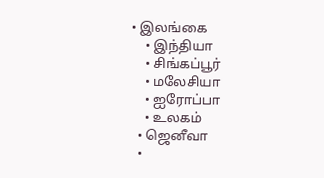• இலங்கை
    • இந்தியா
    • சிங்கப்பூர்
    • மலேசியா
    • ஐரோப்பா
    • உலகம்
  • ஜெனீவா
  •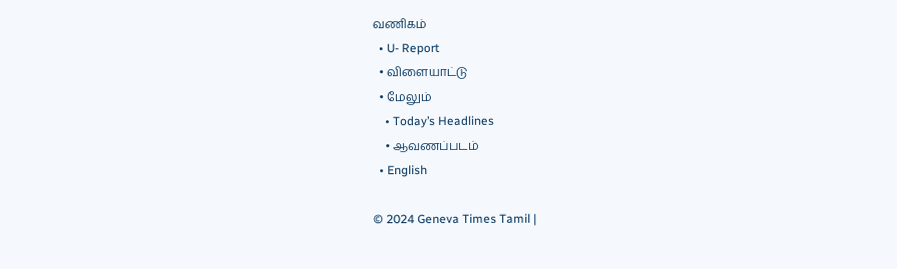வணிகம்
  • U- Report
  • விளையாட்டு
  • மேலும்
    • Today’s Headlines
    • ஆவணப்படம்
  • English

© 2024 Geneva Times Tamil |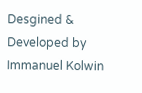Desgined & Developed by Immanuel Kolwin